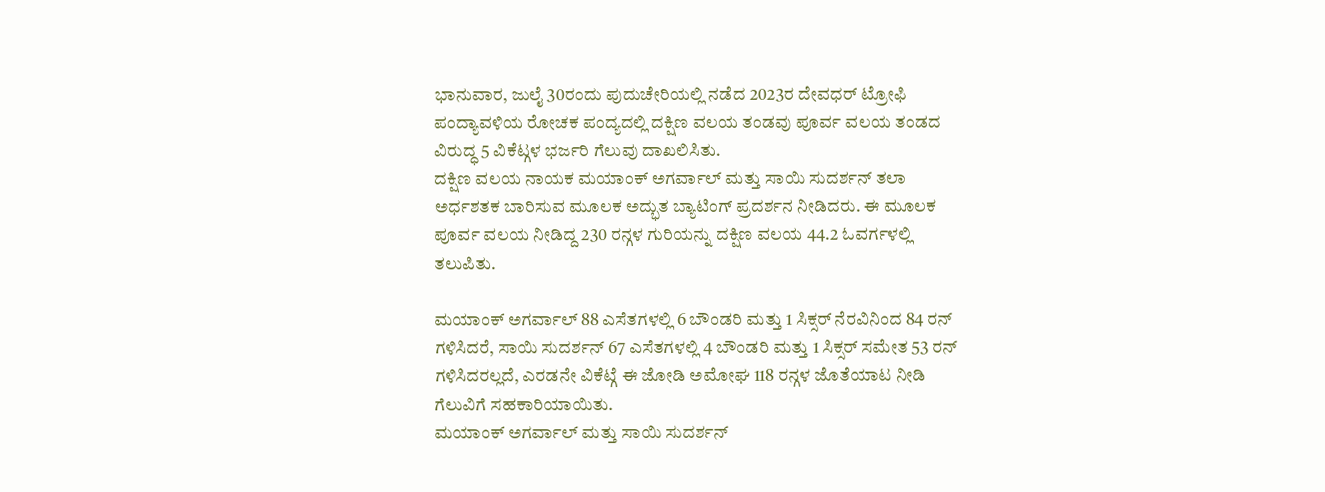ಭಾನುವಾರ, ಜುಲೈ 30ರಂದು ಪುದುಚೇರಿಯಲ್ಲಿ ನಡೆದ 2023ರ ದೇವಧರ್ ಟ್ರೋಫಿ ಪಂದ್ಯಾವಳಿಯ ರೋಚಕ ಪಂದ್ಯದಲ್ಲಿ ದಕ್ಷಿಣ ವಲಯ ತಂಡವು ಪೂರ್ವ ವಲಯ ತಂಡದ ವಿರುದ್ಧ 5 ವಿಕೆಟ್ಗಳ ಭರ್ಜರಿ ಗೆಲುವು ದಾಖಲಿಸಿತು.
ದಕ್ಷಿಣ ವಲಯ ನಾಯಕ ಮಯಾಂಕ್ ಅಗರ್ವಾಲ್ ಮತ್ತು ಸಾಯಿ ಸುದರ್ಶನ್ ತಲಾ ಅರ್ಧಶತಕ ಬಾರಿಸುವ ಮೂಲಕ ಅದ್ಭುತ ಬ್ಯಾಟಿಂಗ್ ಪ್ರದರ್ಶನ ನೀಡಿದರು. ಈ ಮೂಲಕ ಪೂರ್ವ ವಲಯ ನೀಡಿದ್ದ 230 ರನ್ಗಳ ಗುರಿಯನ್ನು ದಕ್ಷಿಣ ವಲಯ 44.2 ಓವರ್ಗಳಲ್ಲಿ ತಲುಪಿತು.

ಮಯಾಂಕ್ ಅಗರ್ವಾಲ್ 88 ಎಸೆತಗಳಲ್ಲಿ 6 ಬೌಂಡರಿ ಮತ್ತು 1 ಸಿಕ್ಸರ್ ನೆರವಿನಿಂದ 84 ರನ್ ಗಳಿಸಿದರೆ, ಸಾಯಿ ಸುದರ್ಶನ್ 67 ಎಸೆತಗಳಲ್ಲಿ 4 ಬೌಂಡರಿ ಮತ್ತು 1 ಸಿಕ್ಸರ್ ಸಮೇತ 53 ರನ್ ಗಳಿಸಿದರಲ್ಲದೆ, ಎರಡನೇ ವಿಕೆಟ್ಗೆ ಈ ಜೋಡಿ ಅಮೋಘ 118 ರನ್ಗಳ ಜೊತೆಯಾಟ ನೀಡಿ ಗೆಲುವಿಗೆ ಸಹಕಾರಿಯಾಯಿತು.
ಮಯಾಂಕ್ ಅಗರ್ವಾಲ್ ಮತ್ತು ಸಾಯಿ ಸುದರ್ಶನ್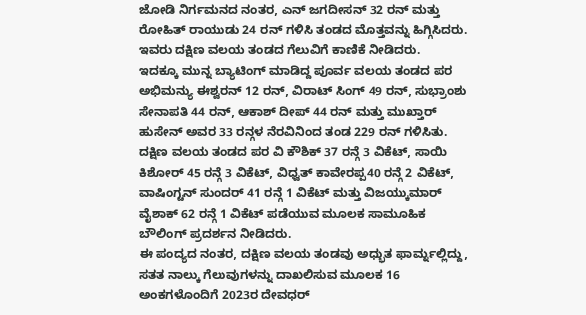ಜೋಡಿ ನಿರ್ಗಮನದ ನಂತರ, ಎನ್ ಜಗದೀಸನ್ 32 ರನ್ ಮತ್ತು ರೋಹಿತ್ ರಾಯುಡು 24 ರನ್ ಗಳಿಸಿ ತಂಡದ ಮೊತ್ತವನ್ನು ಹಿಗ್ಗಿಸಿದರು. ಇವರು ದಕ್ಷಿಣ ವಲಯ ತಂಡದ ಗೆಲುವಿಗೆ ಕಾಣಿಕೆ ನೀಡಿದರು.
ಇದಕ್ಕೂ ಮುನ್ನ ಬ್ಯಾಟಿಂಗ್ ಮಾಡಿದ್ದ ಪೂರ್ವ ವಲಯ ತಂಡದ ಪರ ಅಭಿಮನ್ಯು ಈಶ್ವರನ್ 12 ರನ್, ವಿರಾಟ್ ಸಿಂಗ್ 49 ರನ್, ಸುಭ್ರಾಂಶು ಸೇನಾಪತಿ 44 ರನ್, ಆಕಾಶ್ ದೀಪ್ 44 ರನ್ ಮತ್ತು ಮುಖ್ತಾರ್ ಹುಸೇನ್ ಅವರ 33 ರನ್ಗಳ ನೆರವಿನಿಂದ ತಂಡ 229 ರನ್ ಗಳಿಸಿತು.
ದಕ್ಷಿಣ ವಲಯ ತಂಡದ ಪರ ವಿ ಕೌಶಿಕ್ 37 ರನ್ಗೆ 3 ವಿಕೆಟ್, ಸಾಯಿ ಕಿಶೋರ್ 45 ರನ್ಗೆ 3 ವಿಕೆಟ್, ವಿಧ್ವತ್ ಕಾವೇರಪ್ಪ40 ರನ್ಗೆ 2 ವಿಕೆಟ್, ವಾಷಿಂಗ್ಟನ್ ಸುಂದರ್ 41 ರನ್ಗೆ 1 ವಿಕೆಟ್ ಮತ್ತು ವಿಜಯ್ಕುಮಾರ್ ವೈಶಾಕ್ 62 ರನ್ಗೆ 1 ವಿಕೆಟ್ ಪಡೆಯುವ ಮೂಲಕ ಸಾಮೂಹಿಕ ಬೌಲಿಂಗ್ ಪ್ರದರ್ಶನ ನೀಡಿದರು.
ಈ ಪಂದ್ಯದ ನಂತರ, ದಕ್ಷಿಣ ವಲಯ ತಂಡವು ಅಧ್ಭುತ ಫಾರ್ಮ್ನಲ್ಲಿದ್ದು, ಸತತ ನಾಲ್ಕು ಗೆಲುವುಗಳನ್ನು ದಾಖಲಿಸುವ ಮೂಲಕ 16 ಅಂಕಗಳೊಂದಿಗೆ 2023ರ ದೇವಧರ್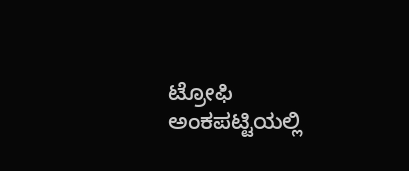ಟ್ರೋಫಿ ಅಂಕಪಟ್ಟಿಯಲ್ಲಿ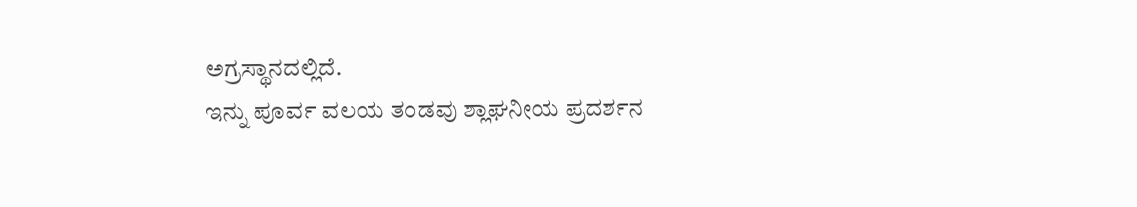ಅಗ್ರಸ್ಥಾನದಲ್ಲಿದೆ.
ಇನ್ನು ಪೂರ್ವ ವಲಯ ತಂಡವು ಶ್ಲಾಘನೀಯ ಪ್ರದರ್ಶನ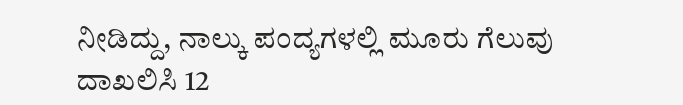ನೀಡಿದ್ದು, ನಾಲ್ಕು ಪಂದ್ಯಗಳಲ್ಲಿ ಮೂರು ಗೆಲುವು ದಾಖಲಿಸಿ 12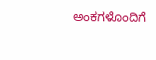ಅಂಕಗಳೊಂದಿಗೆ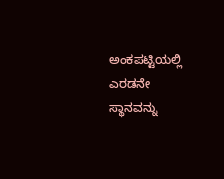ಅಂಕಪಟ್ಟಿಯಲ್ಲಿ ಎರಡನೇ ಸ್ಥಾನವನ್ನು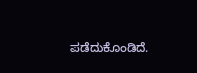ಪಡೆದುಕೊಂಡಿದೆ.